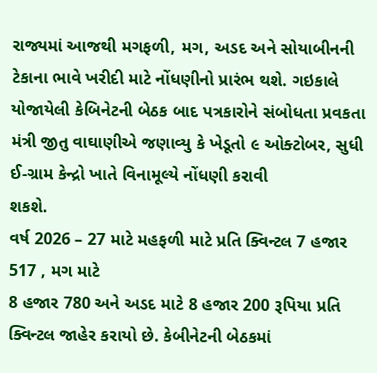રાજ્યમાં આજથી મગફળી, મગ, અડદ અને સોયાબીનની ટેકાના ભાવે ખરીદી માટે નોંધણીનો પ્રારંભ થશે. ગઇકાલે યોજાયેલી કેબિનેટની બેઠક બાદ પત્રકારોને સંબોધતા પ્રવકતા મંત્રી જીતુ વાઘાણીએ જણાવ્યુ કે ખેડૂતો ૯ ઓક્ટોબર, સુધી ઈ-ગ્રામ કેન્દ્રો ખાતે વિનામૂલ્યે નોંધણી કરાવી
શકશે.
વર્ષ 2026 – 27 માટે મહફળી માટે પ્રતિ ક્વિન્ટલ 7 હજાર 517 , મગ માટે
8 હજાર 780 અને અડદ માટે 8 હજાર 200 રૂપિયા પ્રતિ ક્વિન્ટલ જાહેર કરાયો છે. કેબીનેટની બેઠકમાં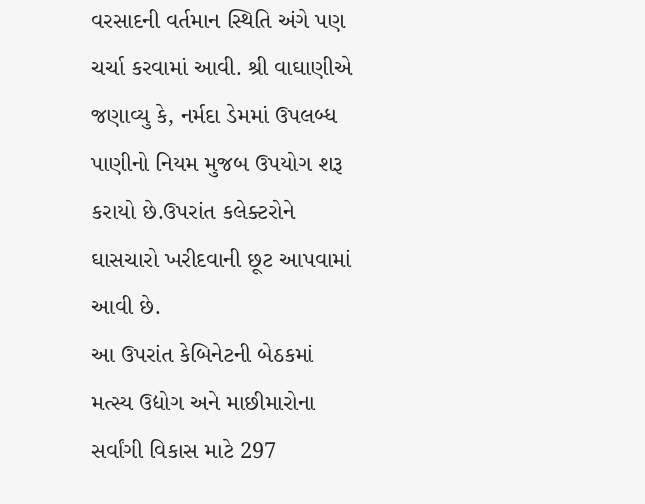વરસાદની વર્તમાન સ્થિતિ અંગે પણ ચર્ચા કરવામાં આવી. શ્રી વાઘાણીએ જણાવ્યુ કે, નર્મદા ડેમમાં ઉપલબ્ધ પાણીનો નિયમ મુજબ ઉપયોગ શરૂ કરાયો છે.ઉપરાંત કલેક્ટરોને
ઘાસચારો ખરીદવાની છૂટ આપવામાં આવી છે.
આ ઉપરાંત કેબિનેટની બેઠકમાં મત્સ્ય ઉદ્યોગ અને માછીમારોના સર્વાંગી વિકાસ માટે 297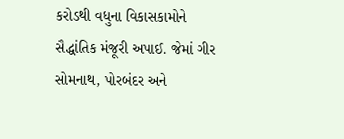કરોડથી વધુના વિકાસકામોને સૈદ્ધાંતિક મંજૂરી અપાઈ. જેમાં ગીર સોમનાથ, પોરબંદર અને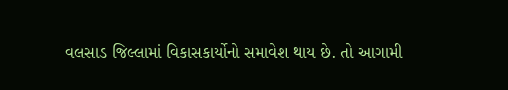વલસાડ જિલ્લામાં વિકાસકાર્યોનો સમાવેશ થાય છે. તો આગામી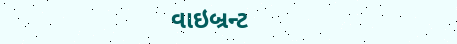વાઇબ્રન્ટ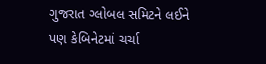ગુજરાત ગ્લોબલ સમિટને લઈને
પણ કેબિનેટમાં ચર્ચા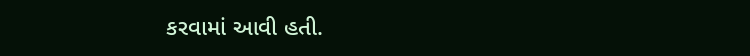કરવામાં આવી હતી.